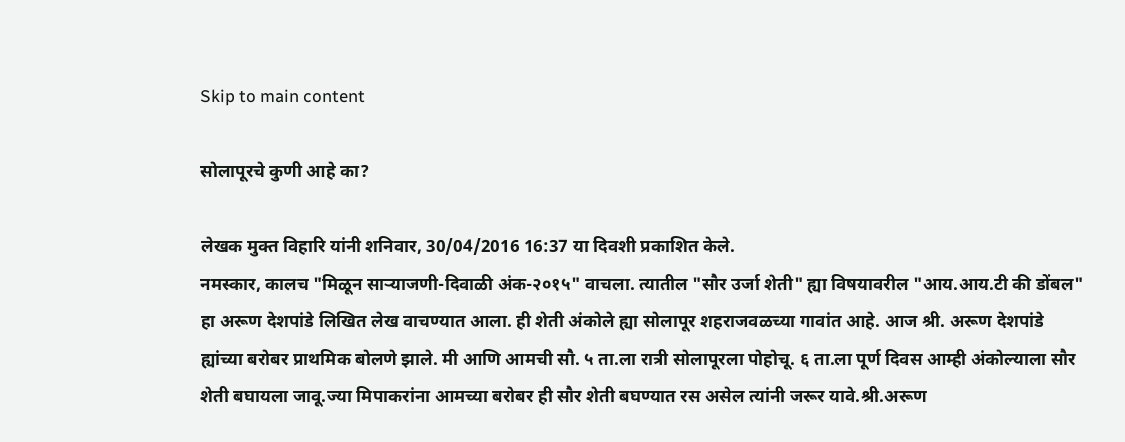Skip to main content

सोलापूरचे कुणी आहे का?

लेखक मुक्त विहारि यांनी शनिवार, 30/04/2016 16:37 या दिवशी प्रकाशित केले.
नमस्कार, कालच "मिळून सार्‍याजणी-दिवाळी अंक-२०१५" वाचला. त्यातील "सौर उर्जा शेती" ह्या विषयावरील "आय.आय.टी की डोंबल" हा अरूण देशपांडे लिखित लेख वाचण्यात आला. ही शेती अंकोले ह्या सोलापूर शहराजवळच्या गावांत आहे. आज श्री. अरूण देशपांडे ह्यांच्या बरोबर प्राथमिक बोलणे झाले. मी आणि आमची सौ. ५ ता.ला रात्री सोलापूरला पोहोचू. ६ ता.ला पूर्ण दिवस आम्ही अंकोल्याला सौर शेती बघायला जावू.ज्या मिपाकरांना आमच्या बरोबर ही सौर शेती बघण्यात रस असेल त्यांनी जरूर यावे.श्री.अरूण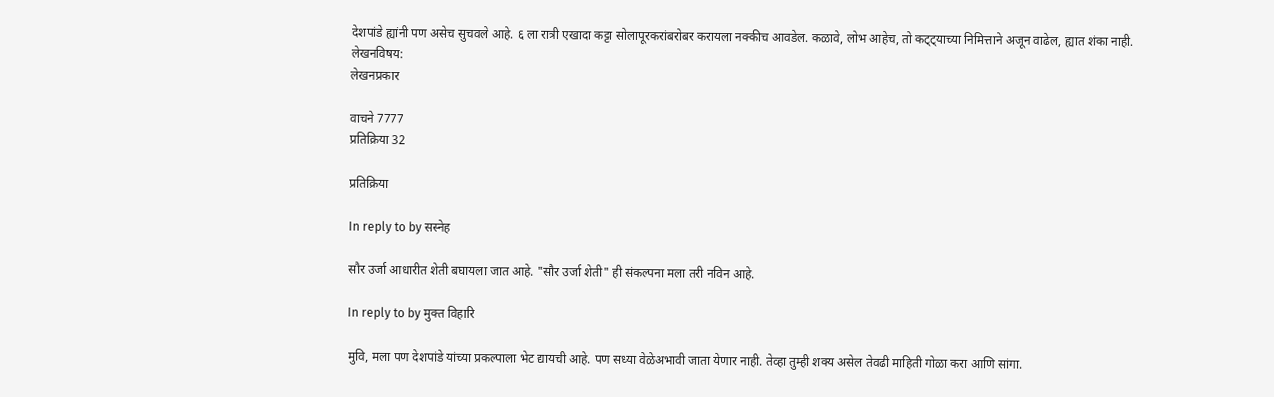देशपांडे ह्यांनी पण असेच सुचवले आहे. ६ ला रात्री एखादा कट्टा सोलापूरकरांबरोबर करायला नक्कीच आवडेल. कळावे, लोभ आहेच, तो कट्ट्याच्या निमित्ताने अजून वाढेल, ह्यात शंका नाही.
लेखनविषय:
लेखनप्रकार

वाचने 7777
प्रतिक्रिया 32

प्रतिक्रिया

In reply to by सस्नेह

सौर उर्जा आधारीत शेती बघायला जात आहे. "सौर उर्जा शेती" ही संकल्पना मला तरी नविन आहे.

In reply to by मुक्त विहारि

मुवि, मला पण देशपांडे यांच्या प्रकल्पाला भेट द्यायची आहे. पण सध्या वेळेअभावी जाता येणार नाही. तेव्हा तुम्ही शक्य असेल तेवढी माहिती गोळा करा आणि सांगा.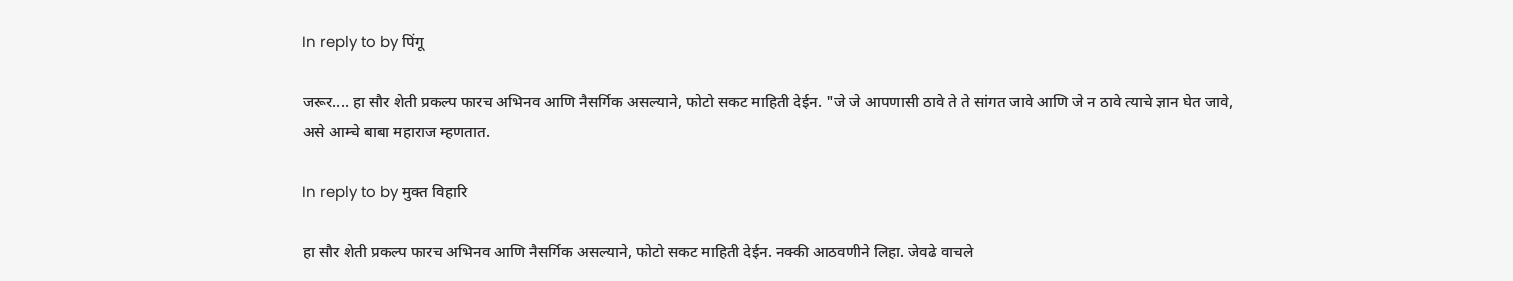In reply to by पिंगू

जरूर.... हा सौर शेती प्रकल्प फारच अभिनव आणि नैसर्गिक असल्याने, फोटो सकट माहिती देईन. "जे जे आपणासी ठावे ते ते सांगत जावे आणि जे न ठावे त्याचे ज्ञान घेत जावे, असे आम्चे बाबा महाराज म्हणतात.

In reply to by मुक्त विहारि

हा सौर शेती प्रकल्प फारच अभिनव आणि नैसर्गिक असल्याने, फोटो सकट माहिती देईन. नक्की आठवणीने लिहा. जेवढे वाचले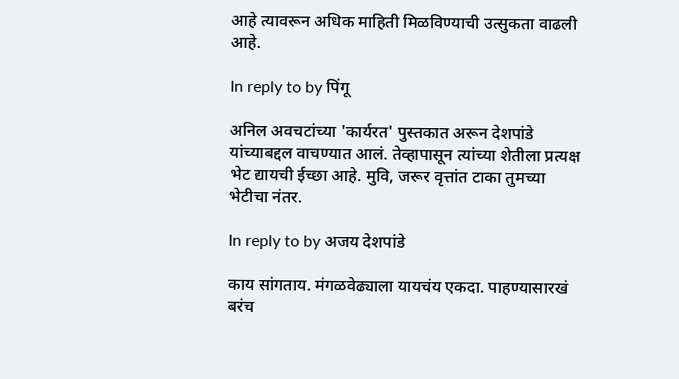आहे त्यावरून अधिक माहिती मिळविण्याची उत्सुकता वाढली आहे.

In reply to by पिंगू

अनिल अवचटांच्या 'कार्यरत' पुस्तकात अरून देशपांडे यांच्याबद्दल वाचण्यात आलं. तेव्हापासून त्यांच्या शेतीला प्रत्यक्ष भेट द्यायची ईच्छा आहे. मुवि, जरूर वृत्तांत टाका तुमच्या भेटीचा नंतर.

In reply to by अजय देशपांडे

काय सांगताय. मंगळवेढ्याला यायचंय एकदा. पाहण्यासारखं बरंच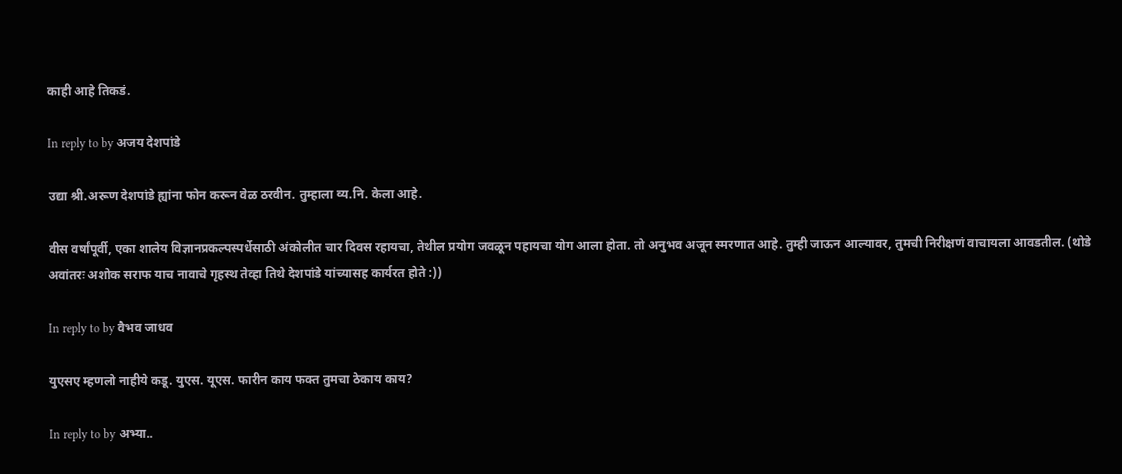काही आहे तिकडं.

In reply to by अजय देशपांडे

उद्या श्री.अरूण देशपांडे ह्यांना फोन करून वेळ ठरवीन. तुम्हाला व्य.नि. केला आहे.

वीस वर्षांपूर्वी, एका शालेय विज्ञानप्रकल्पस्पर्धेसाठी अंकोलीत चार दिवस रहायचा, तेथील प्रयोग जवळून पहायचा योग आला होता. तो अनुभव अजून स्मरणात आहे. तुम्ही जाऊन आल्यावर, तुमची निरीक्षणं वाचायला आवडतील. (थोडे अवांतरः अशोक सराफ याच नावाचे गृहस्थ तेव्हा तिथे देशपांडे यांच्यासह कार्यरत होते :))

In reply to by वैभव जाधव

युएसए म्हणलो नाहीये कडू. युएस. यूएस. फारीन काय फक्त तुमचा ठेकाय काय?

In reply to by अभ्या..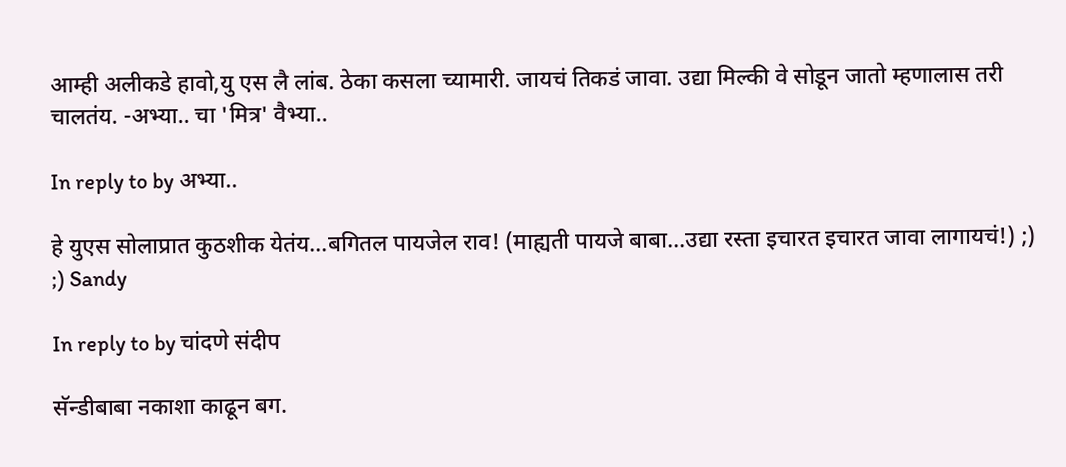आम्ही अलीकडे हावो,यु एस लै लांब. ठेका कसला च्यामारी. जायचं तिकडं जावा. उद्या मिल्की वे सोडून जातो म्हणालास तरी चालतंय. -अभ्या.. चा 'मित्र' वैभ्या..

In reply to by अभ्या..

हे युएस सोलाप्रात कुठशीक येतंय...बगितल पायजेल राव! (माह्यती पायजे बाबा...उद्या रस्ता इचारत इचारत जावा लागायचं!) ;) ;) Sandy

In reply to by चांदणे संदीप

सॅन्डीबाबा नकाशा काढून बग.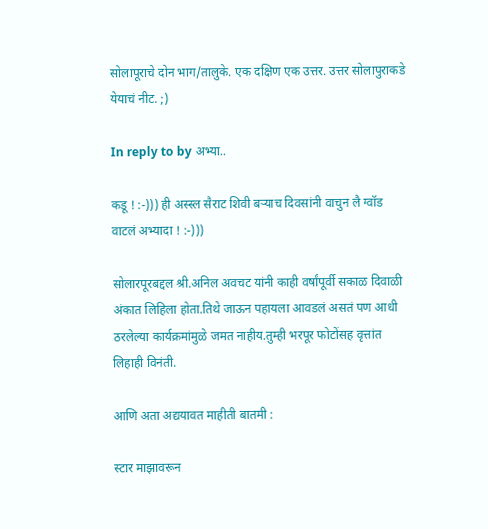सोलापूराचे दोन भाग/तालुके. एक दक्षिण एक उत्तर. उत्तर सोलापुराकडे येयाचं नीट. ;)

In reply to by अभ्या..

कडू ! :-))) ही अस्स्ल सैराट शिवी बर्‍याच दिवसांनी वाचुन लै ग्वॉड वाटलं अभ्यादा ! :-)))

सोलारपूरबद्दल श्री.अनिल अवचट यांनी काही वर्षांपूर्वी सकाळ दिवाळी अंकात लिहिला होता.तिथे जाऊन पहायला आवडलं असतं पण आधी ठरलेल्या कार्यक्रमांमुळे जमत नाहीय.तुम्ही भरपूर फोटोंसह वृत्तांत लिहाही विनंती.

आणि अता अद्ययावत माहीती बातमी :

स्टार माझावरून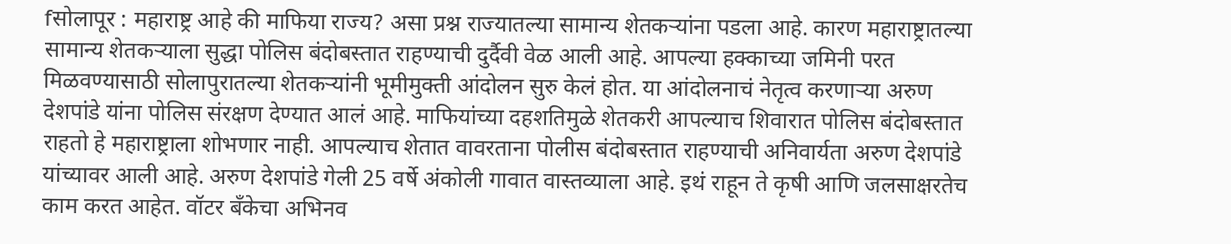fसोलापूर : महाराष्ट्र आहे की माफिया राज्य? असा प्रश्न राज्यातल्या सामान्य शेतकऱ्यांना पडला आहे. कारण महाराष्ट्रातल्या सामान्य शेतकऱ्याला सुद्धा पोलिस बंदोबस्तात राहण्याची दुर्दैवी वेळ आली आहे. आपल्या हक्काच्या जमिनी परत मिळवण्यासाठी सोलापुरातल्या शेतकऱ्यांनी भूमीमुक्ती आंदोलन सुरु केलं होत. या आंदोलनाचं नेतृत्व करणाऱ्या अरुण देशपांडे यांना पोलिस संरक्षण देण्यात आलं आहे. माफियांच्या दहशतिमुळे शेतकरी आपल्याच शिवारात पोलिस बंदोबस्तात राहतो हे महाराष्ट्राला शोभणार नाही. आपल्याच शेतात वावरताना पोलीस बंदोबस्तात राहण्याची अनिवार्यता अरुण देशपांडे यांच्यावर आली आहे. अरुण देशपांडे गेली 25 वर्षे अंकोली गावात वास्तव्याला आहे. इथं राहून ते कृषी आणि जलसाक्षरतेच काम करत आहेत. वॉटर बँकेचा अभिनव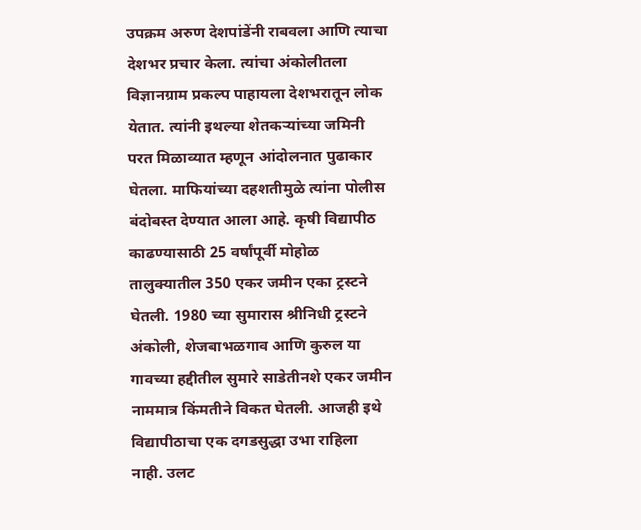उपक्रम अरुण देशपांडेंनी राबवला आणि त्याचा देशभर प्रचार केला. त्यांचा अंकोलीतला विज्ञानग्राम प्रकल्प पाहायला देशभरातून लोक येतात. त्यांनी इथल्या शेतकऱ्यांच्या जमिनी परत मिळाव्यात म्हणून आंदोलनात पुढाकार घेतला. माफियांच्या दहशतीमुळे त्यांना पोलीस बंदोबस्त देण्यात आला आहे. कृषी विद्यापीठ काढण्यासाठी 25 वर्षांपूर्वी मोहोळ तालुक्यातील 350 एकर जमीन एका ट्रस्टने घेतली. 1980 च्या सुमारास श्रीनिधी ट्रस्टने अंकोली, शेजबाभळगाव आणि कुरुल या गावच्या हद्दीतील सुमारे साडेतीनशे एकर जमीन नाममात्र किंमतीने विकत घेतली. आजही इथे विद्यापीठाचा एक दगडसुद्धा उभा राहिला नाही. उलट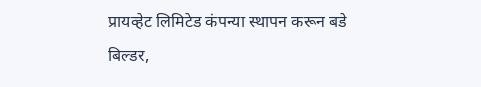प्रायव्हेट लिमिटेड कंपन्या स्थापन करून बडे बिल्डर,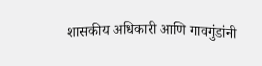शासकीय अधिकारी आणि गावगुंडांनी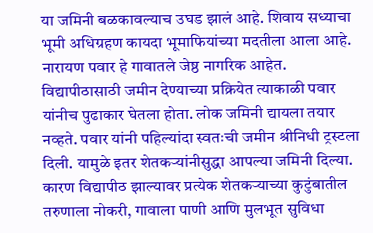या जमिनी बळकावल्याच उघड झालं आहे. शिवाय सध्याचा भूमी अधिग्रहण कायदा भूमाफियांच्या मदतीला आला आहे. नारायण पवार हे गावातले जेष्ठ नागरिक आहेत. विद्यापीठासाठी जमीन देण्याच्या प्रक्रियेत त्याकाळी पवार यांनीच पुढाकार घेतला होता. लोक जमिनी द्यायला तयार नव्हते. पवार यांनी पहिल्यांदा स्वतःची जमीन श्रीनिधी ट्रस्टला दिली. यामुळे इतर शेतकऱ्यांनीसुद्धा आपल्या जमिनी दिल्या. कारण विद्यापीठ झाल्यावर प्रत्येक शेतकऱ्याच्या कुटुंबातील तरुणाला नोकरी, गावाला पाणी आणि मुलभूत सुविधा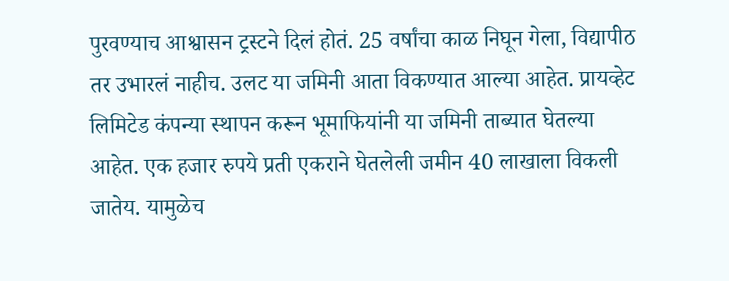पुरवण्याच आश्वासन ट्रस्टने दिलं होतं. 25 वर्षांचा काळ निघून गेला, विद्यापीठ तर उभारलं नाहीच. उलट या जमिनी आता विकण्यात आल्या आहेत. प्रायव्हेट लिमिटेड कंपन्या स्थापन करून भूमाफियांनी या जमिनी ताब्यात घेतल्या आहेत. एक हजार रुपये प्रती एकराने घेतलेली जमीन 40 लाखाला विकली जातेय. यामुळेच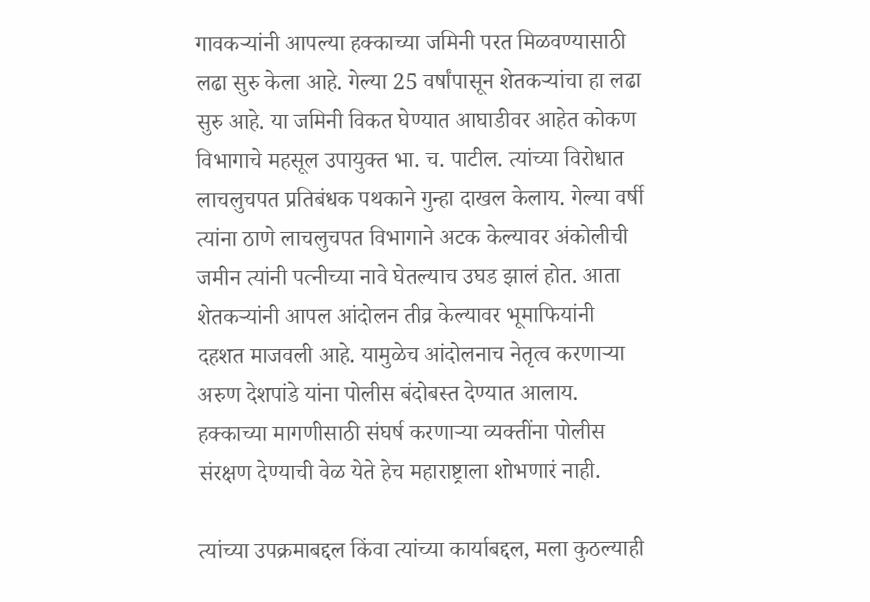गावकऱ्यांनी आपल्या हक्काच्या जमिनी परत मिळवण्यासाठी लढा सुरु केला आहे. गेल्या 25 वर्षांपासून शेतकऱ्यांचा हा लढा सुरु आहे. या जमिनी विकत घेण्यात आघाडीवर आहेत कोकण विभागाचे महसूल उपायुक्त भा. च. पाटील. त्यांच्या विरोधात लाचलुचपत प्रतिबंधक पथकाने गुन्हा दाखल केलाय. गेल्या वर्षी त्यांना ठाणे लाचलुचपत विभागाने अटक केल्यावर अंकोलीची जमीन त्यांनी पत्नीच्या नावे घेतल्याच उघड झालं होत. आता शेतकऱ्यांनी आपल आंदोलन तीव्र केल्यावर भूमाफियांनी दहशत माजवली आहे. यामुळेच आंदोलनाच नेतृत्व करणाऱ्या अरुण देशपांडे यांना पोलीस बंदोबस्त देण्यात आलाय. हक्काच्या मागणीसाठी संघर्ष करणाऱ्या व्यक्तींना पोलीस संरक्षण देण्याची वेळ येते हेच महाराष्ट्राला शोभणारं नाही.

त्यांच्या उपक्रमाबद्दल किंवा त्यांच्या कार्याबद्दल, मला कुठल्याही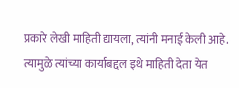प्रकारे लेखी माहिती द्यायला, त्यांनी मनाई केली आहे. त्यामुळे त्यांच्या कार्याबद्दल इथे माहिती देता येत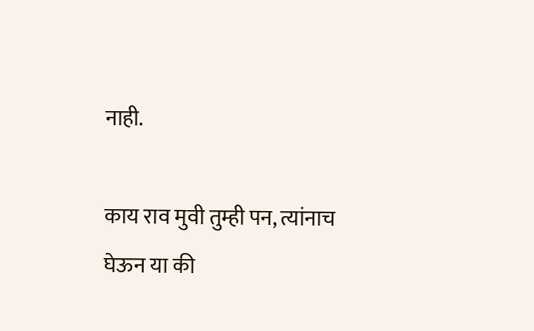नाही.

काय राव मुवी तुम्ही पन, त्यांनाच घेऊन या की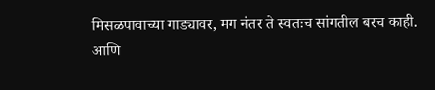मिसळपावाच्या गाड्यावर, मग नंतर ते स्वतःच सांगतील बरच काही. आणि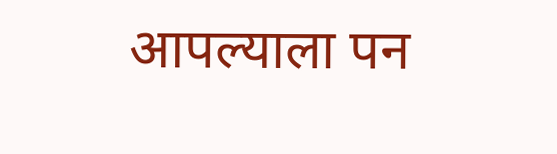आपल्याला पन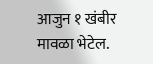आजुन १ खंबीर मावळा भेटेल.